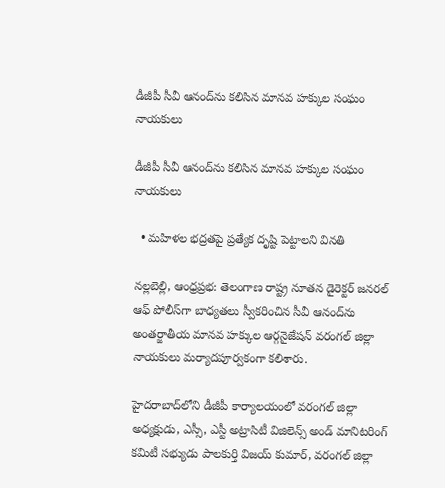డీజీపీ సీవీ ఆనంద్‌ను కలిసిన మానవ హక్కుల సంఘం నాయకులు

డీజీపీ సీవీ ఆనంద్‌ను కలిసిన మానవ హక్కుల సంఘం నాయకులు

  • మహిళల భద్రతపై ప్రత్యేక దృష్టి పెట్టాలని వినతి

నల్లబెల్లి, ఆంధ్రప్రభ: తెలంగాణ రాష్ట్ర నూతన డైరెక్టర్ జనరల్ ఆఫ్ పోలీస్‌గా బాధ్యతలు స్వీకరించిన సీవీ ఆనంద్‌ను అంతర్జాతీయ మానవ హక్కుల ఆర్గనైజేషన్ వరంగల్ జిల్లా నాయకులు మర్యాదపూర్వకంగా కలిశారు.

హైదరాబాద్‌లోని డీజీపీ కార్యాలయంలో వరంగల్ జిల్లా అధ్యక్షుడు, ఎస్సీ, ఎస్టీ అట్రాసిటీ విజిలెన్స్ అండ్ మానిటరింగ్ కమిటీ సభ్యుడు పాలకుర్తి విజయ్ కుమార్, వరంగల్ జిల్లా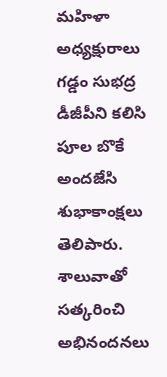మహిళా అధ్యక్షురాలు గడ్డం సుభద్ర డీజీపీని కలిసి పూల బొకే అందజేసి శుభాకాంక్షలు తెలిపారు. శాలువాతో సత్కరించి అభినందనలు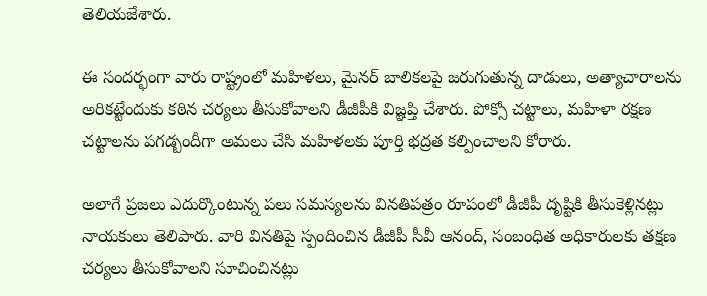తెలియజేశారు.

ఈ సందర్భంగా వారు రాష్ట్రంలో మహిళలు, మైనర్ బాలికలపై జరుగుతున్న దాడులు, అత్యాచారాలను అరికట్టేందుకు కఠిన చర్యలు తీసుకోవాలని డీజీపీకి విజ్ఞప్తి చేశారు. పోక్సో చట్టాలు, మహిళా రక్షణ చట్టాలను పగడ్బందీగా అమలు చేసి మహిళలకు పూర్తి భద్రత కల్పించాలని కోరారు.

అలాగే ప్రజలు ఎదుర్కొంటున్న పలు సమస్యలను వినతిపత్రం రూపంలో డీజీపీ దృష్టికి తీసుకెళ్లినట్లు నాయకులు తెలిపారు. వారి వినతిపై స్పందించిన డీజీపీ సీవీ ఆనంద్, సంబంధిత అధికారులకు తక్షణ చర్యలు తీసుకోవాలని సూచించినట్లు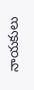నాయకులు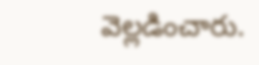వెల్లడించారు.